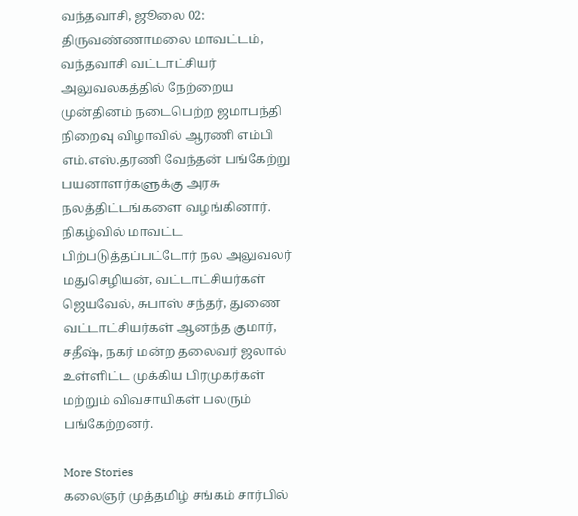வந்தவாசி, ஜூலை 02:
திருவண்ணாமலை மாவட்டம், வந்தவாசி வட்டாட்சியர் அலுவலகத்தில் நேற்றைய முன்தினம் நடைபெற்ற ஜமாபந்தி நிறைவு விழாவில் ஆரணி எம்பி எம்.எஸ்.தரணி வேந்தன் பங்கேற்று பயனாளர்களுக்கு அரசு நலத்திட்டங்களை வழங்கினார். நிகழ்வில் மாவட்ட பிற்படுத்தப்பட்டோர் நல அலுவலர் மதுசெழியன், வட்டாட்சியர்கள் ஜெயவேல், சுபாஸ் சந்தர், துணை வட்டாட்சியர்கள் ஆனந்த குமார், சதீஷ், நகர் மன்ற தலைவர் ஜலால் உள்ளிட்ட முக்கிய பிரமுகர்கள் மற்றும் விவசாயிகள் பலரும் பங்கேற்றனர்.

More Stories
கலைஞர் முத்தமிழ் சங்கம் சார்பில்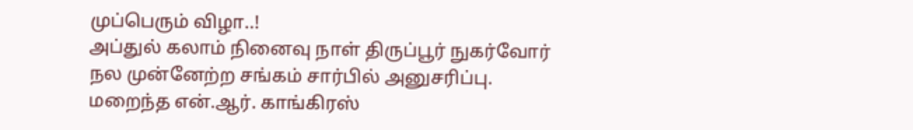முப்பெரும் விழா..!
அப்துல் கலாம் நினைவு நாள் திருப்பூர் நுகர்வோர் நல முன்னேற்ற சங்கம் சார்பில் அனுசரிப்பு.
மறைந்த என்.ஆர். காங்கிரஸ்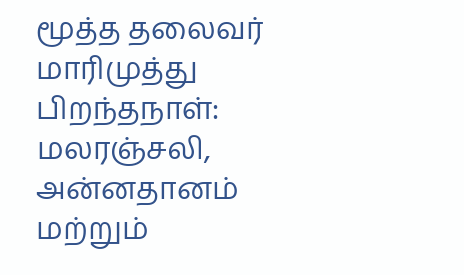மூத்த தலைவர் மாரிமுத்து பிறந்தநாள்: மலரஞ்சலி, அன்னதானம் மற்றும்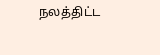நலத்திட்ட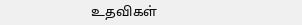உதவிகள்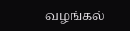வழங்கல்